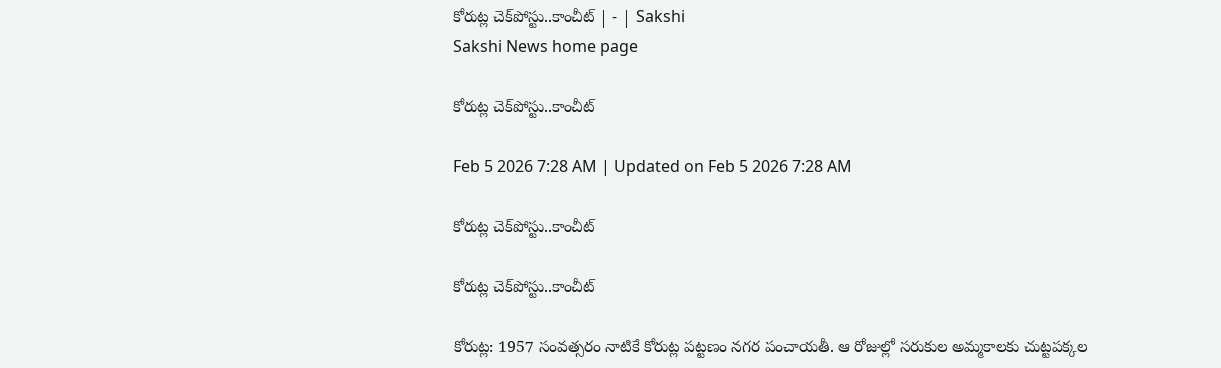కోరుట్ల చెక్‌పోస్టు..కాంచీట్‌ | - | Sakshi
Sakshi News home page

కోరుట్ల చెక్‌పోస్టు..కాంచీట్‌

Feb 5 2026 7:28 AM | Updated on Feb 5 2026 7:28 AM

కోరుట్ల చెక్‌పోస్టు..కాంచీట్‌

కోరుట్ల చెక్‌పోస్టు..కాంచీట్‌

కోరుట్ల: 1957 సంవత్సరం నాటికే కోరుట్ల పట్టణం నగర పంచాయతీ. ఆ రోజుల్లో సరుకుల అమ్మకాలకు చుట్టపక్కల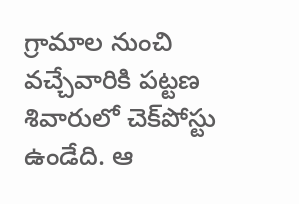గ్రామాల నుంచి వచ్చేవారికి పట్టణ శివారులో చెక్‌పోస్టు ఉండేది. ఆ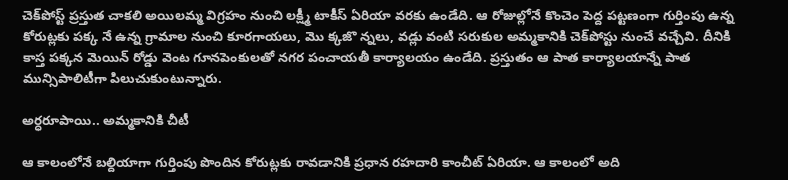చెక్‌పోస్ట్‌ ప్రస్తుత చాకలి అయిలమ్మ విగ్రహం నుంచి లక్ష్మీ టాకీస్‌ ఏరియా వరకు ఉండేది. ఆ రోజుల్లోనే కొంచెం పెద్ద పట్టణంగా గుర్తింపు ఉన్న కోరుట్లకు పక్క నే ఉన్న గ్రామాల నుంచి కూరగాయలు, మొ క్కజొ న్నలు, వడ్లు వంటి సరుకుల అమ్మకానికి చెక్‌పోస్టు నుంచే వచ్చేవి. దీనికి కాస్త పక్కన మెయిన్‌ రోడ్డు వెంట గూనపెంకులతో నగర పంచాయతీ కార్యాలయం ఉండేది. ప్రస్తుతం ఆ పాత కార్యాలయాన్నే పాత మున్సిపాలిటీగా పిలుచుకుంటున్నారు.

అర్ధరూపాయి.. అమ్మకానికి చీటీ

ఆ కాలంలోనే బల్దియాగా గుర్తింపు పొందిన కోరుట్లకు రావడానికి ప్రధాన రహదారి కాంచీట్‌ ఏరియా. ఆ కాలంలో అది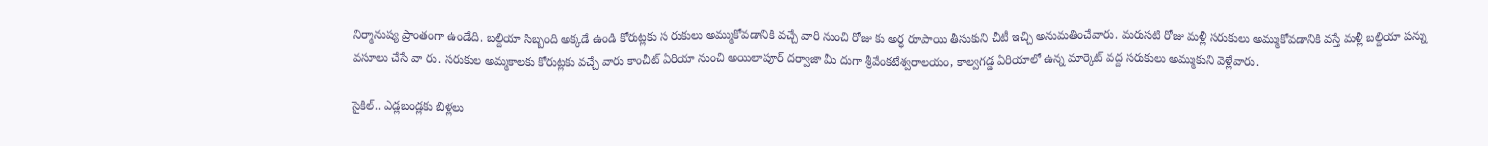నిర్మానుష్య ప్రాంతంగా ఉండేది. బల్దియా సిబ్బంది అక్కడే ఉండి కోరుట్లకు స రుకులు అమ్ముకోవడానికి వచ్చే వారి నుంచి రోజు కు అర్ధ రూపాయి తీసుకుని చీటీ ఇచ్చి అనుమతించేవారు. మరుసటి రోజు మళ్లీ సరుకులు అమ్ముకోవడానికి వస్తే మళ్లీ బల్దియా పన్ను వసూలు చేసే వా రు. సరుకుల అమ్మకాలకు కోరుట్లకు వచ్చే వారు కాంచీట్‌ ఏరియా నుంచి అయిలాపూర్‌ దర్వాజా మీ దుగా శ్రీవేంకటేశ్వరాలయం, కాల్వగడ్డ ఏరియాలో ఉన్న మార్కెట్‌ వద్ద సరుకులు అమ్ముకుని వెళ్లేవారు.

సైకిల్‌.. ఎడ్లబండ్లకు బిళ్లలు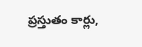ప్రస్తుతం కార్లు,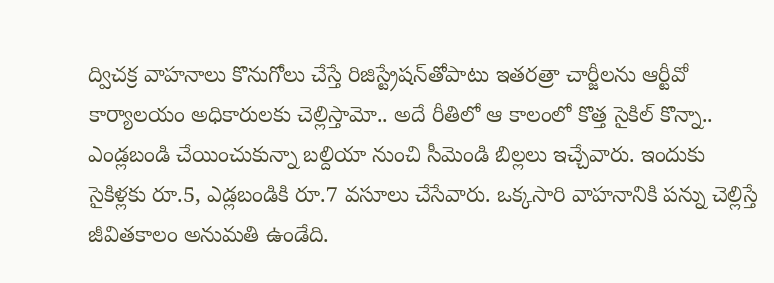ద్విచక్ర వాహనాలు కొనుగోలు చేస్తే రిజిస్ట్రేషన్‌తోపాటు ఇతరత్రా చార్జీలను ఆర్టీవో కార్యాలయం అధికారులకు చెల్లిస్తామో.. అదే రీతిలో ఆ కాలంలో కొత్త సైకిల్‌ కొన్నా.. ఎండ్లబండి చేయించుకున్నా బల్దియా నుంచి సీమెండి బిల్లలు ఇచ్చేవారు. ఇందుకు సైకిళ్లకు రూ.5, ఎడ్లబండికి రూ.7 వసూలు చేసేవారు. ఒక్కసారి వాహనానికి పన్ను చెల్లిస్తే జీవితకాలం అనుమతి ఉండేది.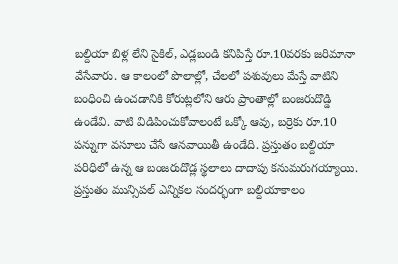బల్దియా బిళ్ల లేని సైకిల్‌, ఎడ్లబండి కనిపిస్తే రూ.10వరకు జరిమానా వేసేవారు. ఆ కాలంలో పొలాల్లో, చేలలో పశువులు మేస్తే వాటిని బంధించి ఉంచడానికి కోరుట్లలోని ఆరు ప్రాంతాల్లో బంజరుదొడ్డి ఉండేవి. వాటి విడిపించుకోవాలంటే ఒక్కో ఆవు, బర్రెకు రూ.10 పన్నుగా వసూలు చేసే ఆనవాయితీ ఉండేది. ప్రస్తుతం బల్దియా పరిధిలో ఉన్న ఆ బంజరుదొడ్ల స్థలాలు దాదాపు కనుమరుగయ్యాయి. ప్రస్తుతం మున్సిపల్‌ ఎన్నికల సందర్భంగా బల్దియాకాలం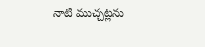నాటి ముచ్చట్లను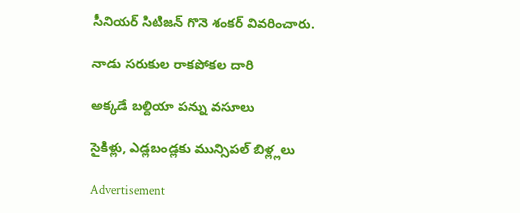సీనియర్‌ సిటిజన్‌ గొనె శంకర్‌ వివరించారు.

నాడు సరుకుల రాకపోకల దారి

అక్కడే బల్దియా పన్ను వసూలు

సైకిళ్లు, ఎడ్లబండ్లకు మున్సిపల్‌ బిళ్ల్లలు

Advertisement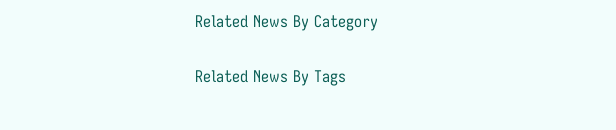Related News By Category

Related News By Tags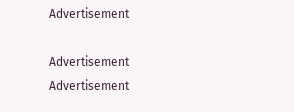Advertisement

Advertisement
Advertisement